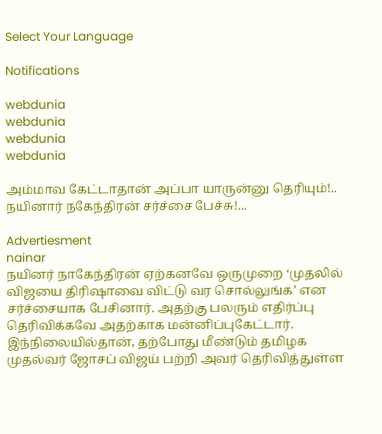Select Your Language

Notifications

webdunia
webdunia
webdunia
webdunia

அம்மாவ கேட்டாதான் அப்பா யாருன்னு தெரியும்!.. நயினார் நகேந்திரன் சர்ச்சை பேச்சு!...

Advertiesment
nainar
நயினர் நாகேந்திரன் ஏற்கனவே ஒருமுறை ‘முதலில் விஜயை திரிஷாவை விட்டு வர சொல்லுங்க’ என சர்ச்சையாக பேசினார். அதற்கு பலரும் எதிர்ப்பு தெரிவிக்கவே அதற்காக மன்னிப்புகேட்டார். இந்நிலையில்தான், தற்போது மீண்டும் தமிழக முதல்வர் ஜோசப் விஜய் பற்றி அவர் தெரிவித்துள்ள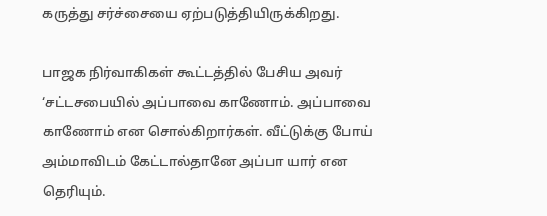கருத்து சர்ச்சையை ஏற்படுத்தியிருக்கிறது.

பாஜக நிர்வாகிகள் கூட்டத்தில் பேசிய அவர் ‘சட்டசபையில் அப்பாவை காணோம். அப்பாவை காணோம் என சொல்கிறார்கள். வீட்டுக்கு போய் அம்மாவிடம் கேட்டால்தானே அப்பா யார் என தெரியும்.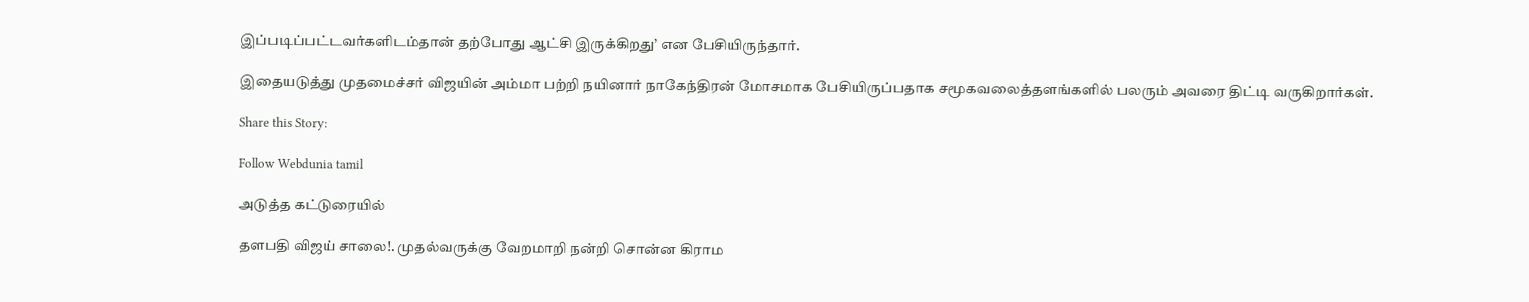இப்படிப்பட்டவர்களிடம்தான் தற்போது ஆட்சி இருக்கிறது’ என பேசியிருந்தார்.

இதையடுத்து முதமைச்சர் விஜயின் அம்மா பற்றி நயினார் நாகேந்திரன் மோசமாக பேசியிருப்பதாக சமூகவலைத்தளங்களில் பலரும் அவரை திட்டி வருகிறார்கள்.

Share this Story:

Follow Webdunia tamil

அடுத்த கட்டுரையில்

தளபதி விஜய் சாலை!. முதல்வருக்கு வேறமாறி நன்றி சொன்ன கிராம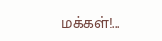மக்கள்!...